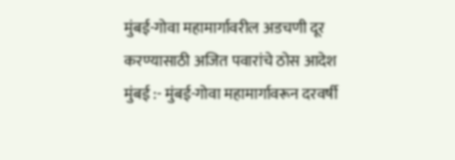मुंबई-गोवा महामार्गावरील अडचणी दूर करण्यासाठी अजित पवारांचे ठोस आदेश
मुंबई :- मुंबई-गोवा महामार्गावरून दरवर्षी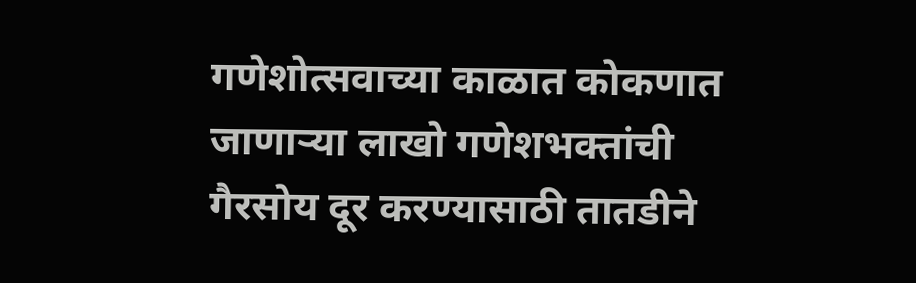गणेशोत्सवाच्या काळात कोकणात जाणाऱ्या लाखो गणेशभक्तांची गैरसोय दूर करण्यासाठी तातडीने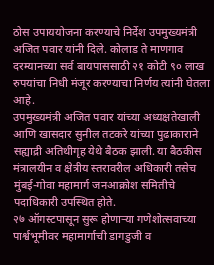ठोस उपाययोजना करण्याचे निर्देश उपमुख्यमंत्री अजित पवार यांनी दिले. कोलाड ते माणगाव दरम्यानच्या सर्व बायपाससाठी २१ कोटी ९० लाख रुपयांचा निधी मंजूर करण्याचा निर्णय त्यांनी घेतला आहे.
उपमुख्यमंत्री अजित पवार यांच्या अध्यक्षतेखाली आणि खासदार सुनील तटकरे यांच्या पुढाकाराने सह्याद्री अतिथीगृह येथे बैठक झाली. या बैठकीस मंत्रालयीन व क्षेत्रीय स्तरावरील अधिकारी तसेच मुंबई-गोवा महामार्ग जनआक्रोश समितीचे पदाधिकारी उपस्थित होते.
२७ ऑगस्टपासून सुरू होणाऱ्या गणेशोत्सवाच्या पार्श्वभूमीवर महामार्गाची डागडुजी व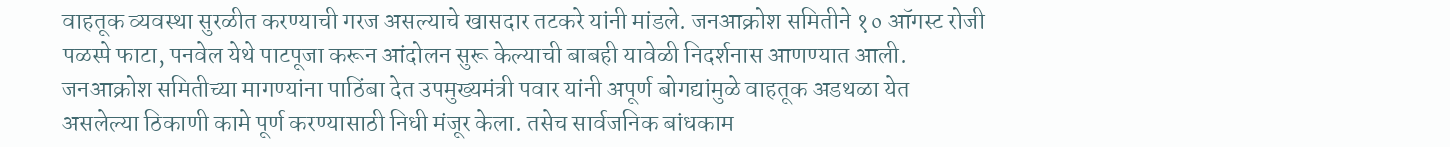वाहतूक व्यवस्था सुरळीत करण्याची गरज असल्याचे खासदार तटकरे यांनी मांडले. जनआक्रोश समितीने १० ऑगस्ट रोजी पळस्पे फाटा, पनवेल येथे पाटपूजा करून आंदोलन सुरू केल्याची बाबही यावेळी निदर्शनास आणण्यात आली.
जनआक्रोश समितीच्या मागण्यांना पाठिंबा देत उपमुख्यमंत्री पवार यांनी अपूर्ण बोगद्यांमुळे वाहतूक अडथळा येत असलेल्या ठिकाणी कामे पूर्ण करण्यासाठी निधी मंजूर केला. तसेच सार्वजनिक बांधकाम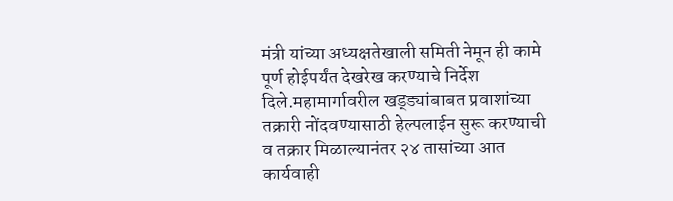मंत्री यांच्या अध्यक्षतेखाली समिती नेमून ही कामे पूर्ण होईपर्यंत देखरेख करण्याचे निर्देश दिले.महामार्गावरील खड्ड्यांबाबत प्रवाशांच्या तक्रारी नोंदवण्यासाठी हेल्पलाईन सुरू करण्याची व तक्रार मिळाल्यानंतर २४ तासांच्या आत कार्यवाही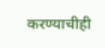करण्याचीही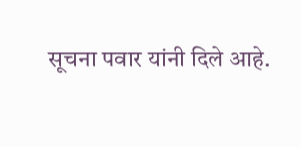सूचना पवार यांनी दिले आहे.